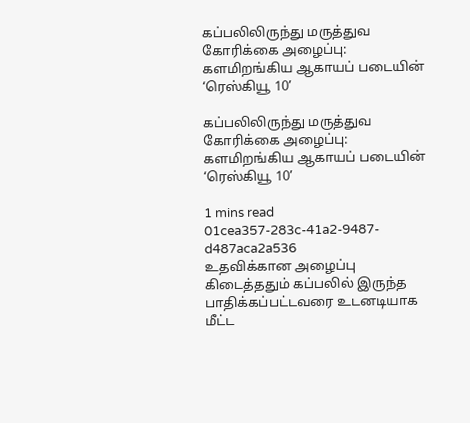கப்பலிலிருந்து மருத்துவ கோரிக்கை அழைப்பு: களமிறங்கிய ஆகாயப் படையின் ‘ரெஸ்கியூ 10’

கப்பலிலிருந்து மருத்துவ கோரிக்கை அழைப்பு: களமிறங்கிய ஆகாயப் படையின் ‘ரெஸ்கியூ 10’

1 mins read
01cea357-283c-41a2-9487-d487aca2a536
உதவிக்கான அழைப்பு கிடைத்ததும் கப்பலில் இருந்த பாதிக்கப்பட்டவரை உடனடியாக மீட்ட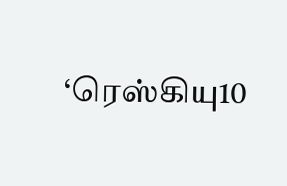‘ரெஸ்கியு10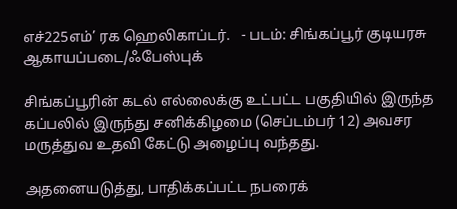எச்225எம்’ ரக ஹெலிகாப்டர்.   - படம்: சிங்கப்பூர் குடியரசு ஆகாயப்படை/ஃபேஸ்புக்

சிங்கப்பூரின் கடல் எல்லைக்கு உட்பட்ட பகுதியில் இருந்த கப்பலில் இருந்து சனிக்கிழமை (செப்டம்பர் 12) அவசர மருத்துவ உதவி கேட்டு அழைப்பு வந்தது.

அதனையடுத்து, பாதிக்கப்பட்ட நபரைக்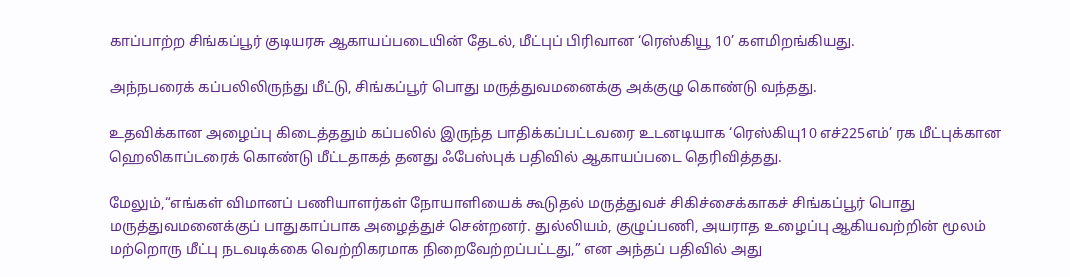காப்பாற்ற சிங்கப்பூர் குடியரசு ஆகாயப்படையின் தேடல், மீட்புப் பிரிவான ‘ரெஸ்கியூ 10’ களமிறங்கியது.

அந்நபரைக் கப்பலிலிருந்து மீட்டு, சிங்கப்பூர் பொது மருத்துவமனைக்கு அக்குழு கொண்டு வந்தது.

உதவிக்கான அழைப்பு கிடைத்ததும் கப்பலில் இருந்த பாதிக்கப்பட்டவரை உடனடியாக ‘ரெஸ்கியு10 எச்225எம்’ ரக மீட்புக்கான ஹெலிகாப்டரைக் கொண்டு மீட்டதாகத் தனது ஃபேஸ்புக் பதிவில் ஆகாயப்படை தெரிவித்தது.

மேலும்,“எங்கள் விமானப் பணியாளர்கள் நோயாளியைக் கூடுதல் மருத்துவச் சிகிச்சைக்காகச் சிங்கப்பூர் பொது மருத்துவமனைக்குப் பாதுகாப்பாக அழைத்துச் சென்றனர். துல்லியம், குழுப்பணி, அயராத உழைப்பு ஆகியவற்றின் மூலம் மற்றொரு மீட்பு நடவடிக்கை வெற்றிகரமாக நிறைவேற்றப்பட்டது,” என அந்தப் பதிவில் அது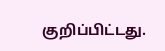குறிப்பிட்டது.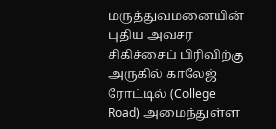மருத்துவமனையின் புதிய அவசர சிகிச்சைப் பிரிவிற்கு அருகில் காலேஜ் ரோட்டில் (College Road) அமைந்துள்ள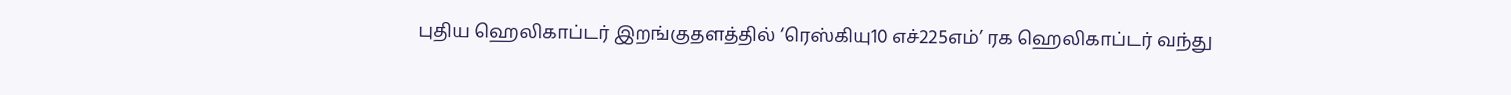புதிய ஹெலிகாப்டர் இறங்குதளத்தில் ‘ரெஸ்கியு10 எச்225எம்’ ரக ஹெலிகாப்டர் வந்து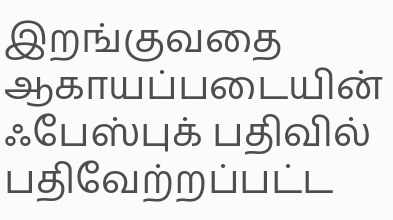இறங்குவதை ஆகாயப்படையின் ஃபேஸ்புக் பதிவில் பதிவேற்றப்பட்ட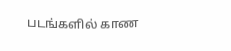படங்களில் காண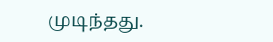முடிந்தது.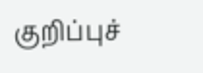குறிப்புச்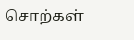சொற்கள்